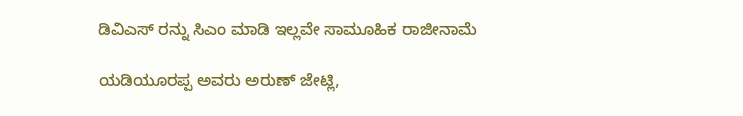ಡಿವಿಎಸ್ ರನ್ನು ಸಿಎಂ ಮಾಡಿ ಇಲ್ಲವೇ ಸಾಮೂಹಿಕ ರಾಜೀನಾಮೆ

ಯಡಿಯೂರಪ್ಪ ಅವರು ಅರುಣ್ ಜೇಟ್ಲಿ,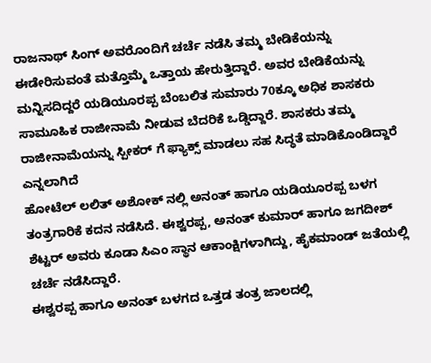ರಾಜನಾಥ್ ಸಿಂಗ್ ಅವರೊಂದಿಗೆ ಚರ್ಚೆ ನಡೆಸಿ ತಮ್ಮ ಬೇಡಿಕೆಯನ್ನು ಈಡೇರಿಸುವಂತೆ ಮತ್ತೊಮ್ಮೆ ಒತ್ತಾಯ ಹೇರುತ್ತಿದ್ದಾರೆ. ಅವರ ಬೇಡಿಕೆಯನ್ನು ಮನ್ನಿಸದಿದ್ದರೆ ಯಡಿಯೂರಪ್ಪ ಬೆಂಬಲಿತ ಸುಮಾರು 70ಕ್ಕೂ ಅಧಿಕ ಶಾಸಕರು ಸಾಮೂಹಿಕ ರಾಜೀನಾಮೆ ನೀಡುವ ಬೆದರಿಕೆ ಒಡ್ಡಿದ್ದಾರೆ. ಶಾಸಕರು ತಮ್ಮ ರಾಜೀನಾಮೆಯನ್ನು ಸ್ಪೀಕರ್ ಗೆ ಫ್ಯಾಕ್ಸ್ ಮಾಡಲು ಸಹ ಸಿದ್ಧತೆ ಮಾಡಿಕೊಂಡಿದ್ದಾರೆ ಎನ್ನಲಾಗಿದೆ
ಹೋಟೆಲ್ ಲಲಿತ್ ಅಶೋಕ್ ನಲ್ಲಿ ಅನಂತ್ ಹಾಗೂ ಯಡಿಯೂರಪ್ಪ ಬಳಗ ತಂತ್ರಗಾರಿಕೆ ಕದನ ನಡೆಸಿದೆ. ಈಶ್ವರಪ್ಪ, ಅನಂತ್ ಕುಮಾರ್ ಹಾಗೂ ಜಗದೀಶ್ ಶೆಟ್ಟರ್ ಅವರು ಕೂಡಾ ಸಿಎಂ ಸ್ಥಾನ ಆಕಾಂಕ್ಷಿಗಳಾಗಿದ್ದು, ಹೈಕಮಾಂಡ್ ಜತೆಯಲ್ಲಿ ಚರ್ಚೆ ನಡೆಸಿದ್ದಾರೆ.
ಈಶ್ವರಪ್ಪ ಹಾಗೂ ಅನಂತ್ ಬಳಗದ ಒತ್ತಡ ತಂತ್ರ ಜಾಲದಲ್ಲಿ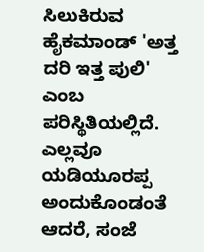ಸಿಲುಕಿರುವ ಹೈಕಮಾಂಡ್ 'ಅತ್ತ ದರಿ ಇತ್ತ ಪುಲಿ' ಎಂಬ ಪರಿಸ್ಥಿತಿಯಲ್ಲಿದೆ. ಎಲ್ಲವೂ ಯಡಿಯೂರಪ್ಪ ಅಂದುಕೊಂಡಂತೆ ಆದರೆ, ಸಂಜೆ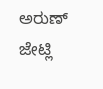ಅರುಣ್ ಜೇಟ್ಲಿ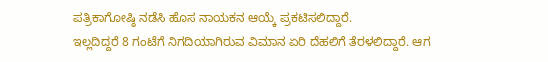ಪತ್ರಿಕಾಗೋಷ್ಠಿ ನಡೆಸಿ ಹೊಸ ನಾಯಕನ ಆಯ್ಕೆ ಪ್ರಕಟಿಸಲಿದ್ದಾರೆ.
ಇಲ್ಲದಿದ್ದರೆ 8 ಗಂಟೆಗೆ ನಿಗದಿಯಾಗಿರುವ ವಿಮಾನ ಏರಿ ದೆಹಲಿಗೆ ತೆರಳಲಿದ್ದಾರೆ. ಆಗ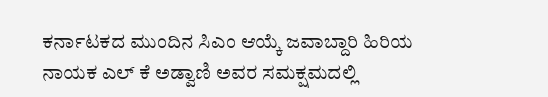ಕರ್ನಾಟಕದ ಮುಂದಿನ ಸಿಎಂ ಆಯ್ಕೆ ಜವಾಬ್ದಾರಿ ಹಿರಿಯ ನಾಯಕ ಎಲ್ ಕೆ ಅಡ್ವಾಣಿ ಅವರ ಸಮಕ್ಷಮದಲ್ಲಿ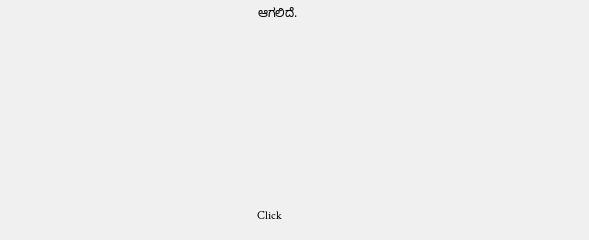ಆಗಲಿದೆ.












Click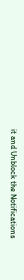it and Unblock the Notifications